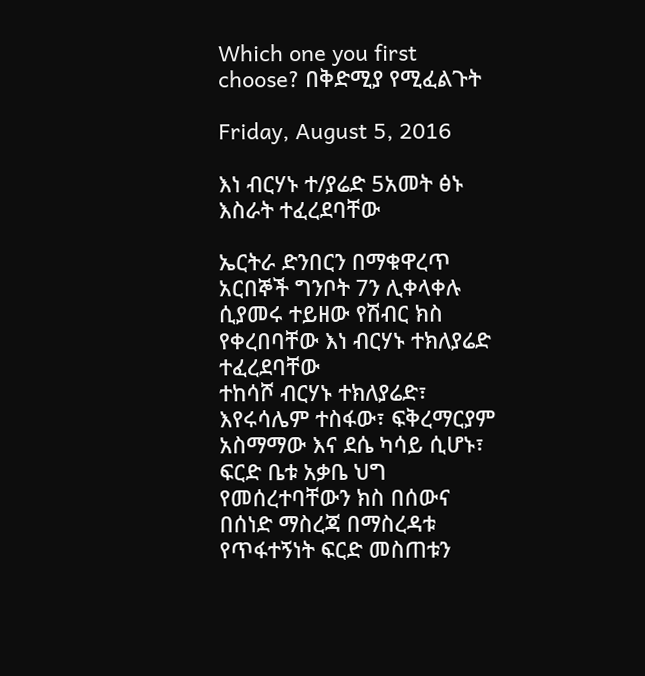Which one you first choose? በቅድሚያ የሚፈልጉት

Friday, August 5, 2016

እነ ብርሃኑ ተ/ያሬድ 5አመት ፅኑ እስራት ተፈረደባቸው

ኤርትራ ድንበርን በማቁዋረጥ አርበኞች ግንቦት 7ን ሊቀላቀሉ ሲያመሩ ተይዘው የሽብር ክስ የቀረበባቸው እነ ብርሃኑ ተክለያሬድ ተፈረደባቸው
ተከሳሾ ብርሃኑ ተክለያሬድ፣ እየሩሳሌም ተስፋው፣ ፍቅረማርያም አስማማው እና ደሴ ካሳይ ሲሆኑ፣ ፍርድ ቤቱ አቃቤ ህግ የመሰረተባቸውን ክስ በሰውና በሰነድ ማስረጃ በማስረዳቱ የጥፋተኝነት ፍርድ መስጠቱን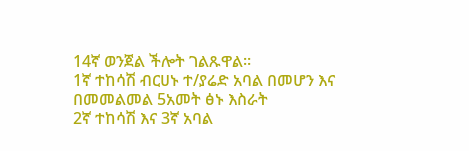14ኛ ወንጀል ችሎት ገልጹዋል።
1ኛ ተከሳሽ ብርሀኑ ተ/ያሬድ አባል በመሆን እና በመመልመል 5አመት ፅኑ እስራት
2ኛ ተከሳሽ እና 3ኛ አባል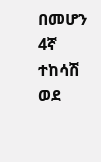በመሆን
4ኛ ተከሳሽ ወደ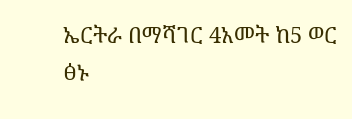ኤርትራ በማሻገር 4አመት ከ5 ወር ፅኑ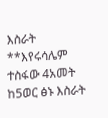እስራት
**እየሩሳሌም ተስፋው 4አመት ከ5ወር ፅኑ እስራት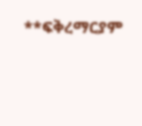**ፍቅረማርያም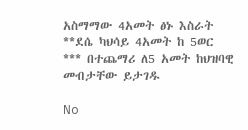አስማማው 4አመት ፅኑ እስራት
**ደሴ ካህሳይ 4አመት ከ 5ወር
*** በተጨማሪ ለ5 አመት ከህዝባዊ መብታቸው ይታገዱ

No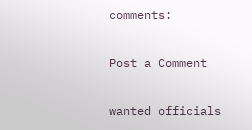comments:

Post a Comment

wanted officials